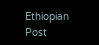Ethiopian Post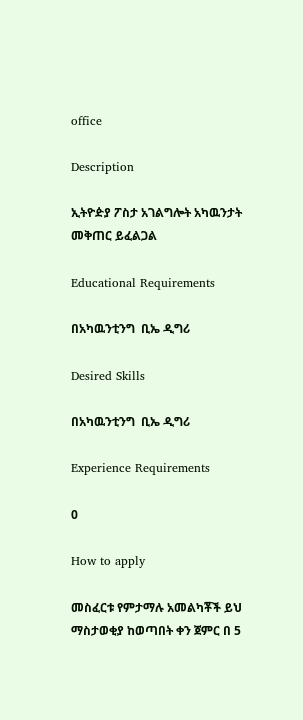office

Description

ኢትዮዽያ ፖስታ አገልግሎት አካዉንታት መቅጠር ይፈልጋል

Educational Requirements

በአካዉንቲንግ  ቢኤ ዲግሪ

Desired Skills

በአካዉንቲንግ  ቢኤ ዲግሪ

Experience Requirements

0

How to apply

መስፈርቱ የምታማሉ አመልካቾች ይህ ማስታወቂያ ከወጣበት ቀን ጀምር በ 5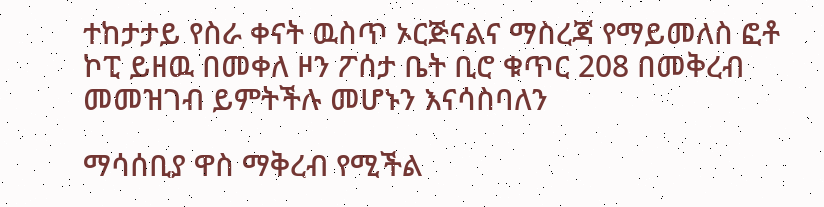ተከታታይ የስራ ቀናት ዉስጥ ኦርጅናልና ማስረጃ የማይመለስ ፎቶ ኮፒ ይዘዉ በመቀለ ዞን ፖሰታ ቤት ቢሮ ቁጥር 208 በመቅረብ መመዝገብ ይምትችሉ መሆኑን እናሳስባለን

ማሳሰቢያ ዋስ ማቅረብ የሚችል